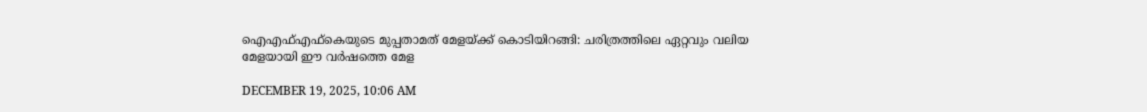ഐഎഫ്എഫ്‌കെയുടെ മുപ്പതാമത് മേളയ്ക്ക് കൊടിയിറങ്ങി: ചരിത്രത്തിലെ ഏറ്റവും വലിയ മേളയായി ഈ വര്‍ഷത്തെ മേള

DECEMBER 19, 2025, 10:06 AM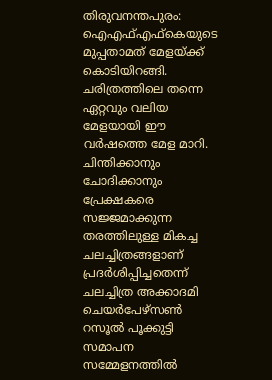തിരുവനന്തപുരം: ഐഎഫ്എഫ്‌കെയുടെ മുപ്പതാമത് മേളയ്ക്ക് കൊടിയിറങ്ങി. ചരിത്രത്തിലെ തന്നെ ഏറ്റവും വലിയ മേളയായി ഈ വര്‍ഷത്തെ മേള മാറി. ചിന്തിക്കാനും ചോദിക്കാനും പ്രേക്ഷകരെ സജ്ജമാക്കുന്ന തരത്തിലുള്ള മികച്ച ചലച്ചിത്രങ്ങളാണ് പ്രദര്‍ശിപ്പിച്ചതെന്ന് ചലച്ചിത്ര അക്കാദമി ചെയര്‍പേഴ്‌സണ്‍ റസൂല്‍ പൂക്കുട്ടി സമാപന സമ്മേളനത്തില്‍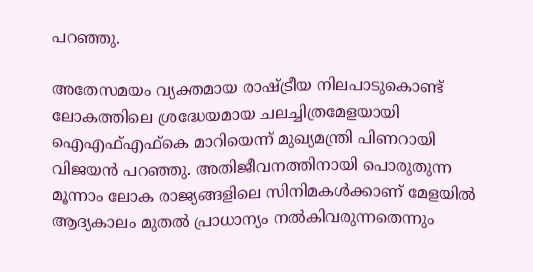പറഞ്ഞു.

അതേസമയം വ്യക്തമായ രാഷ്ട്രീയ നിലപാടുകൊണ്ട് ലോകത്തിലെ ശ്രദ്ധേയമായ ചലച്ചിത്രമേളയായി ഐഎഫ്എഫ്‌കെ മാറിയെന്ന് മുഖ്യമന്ത്രി പിണറായി വിജയന്‍ പറഞ്ഞു. അതിജീവനത്തിനായി പൊരുതുന്ന മൂന്നാം ലോക രാജ്യങ്ങളിലെ സിനിമകള്‍ക്കാണ് മേളയില്‍ ആദ്യകാലം മുതല്‍ പ്രാധാന്യം നല്‍കിവരുന്നതെന്നും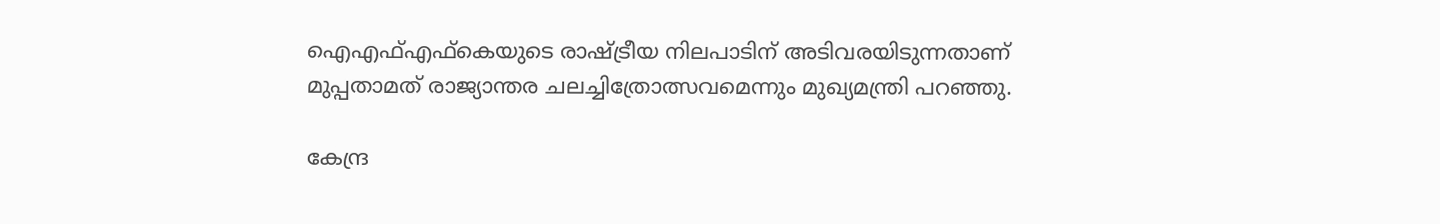ഐഎഫ്എഫ്‌കെയുടെ രാഷ്ട്രീയ നിലപാടിന് അടിവരയിടുന്നതാണ് മുപ്പതാമത് രാജ്യാന്തര ചലച്ചിത്രോത്സവമെന്നും മുഖ്യമന്ത്രി പറഞ്ഞു.

കേന്ദ്ര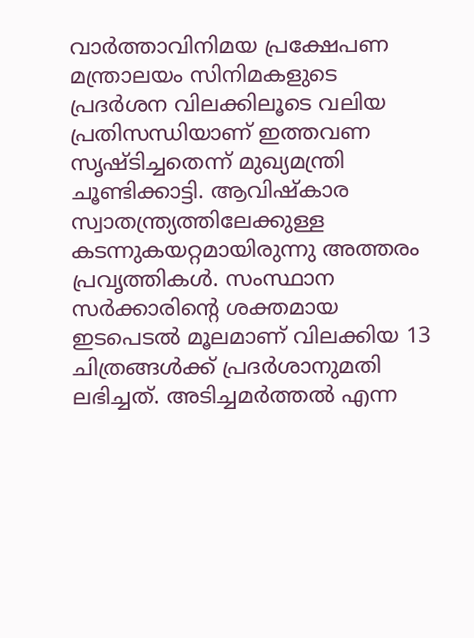വാര്‍ത്താവിനിമയ പ്രക്ഷേപണ മന്ത്രാലയം സിനിമകളുടെ പ്രദര്‍ശന വിലക്കിലൂടെ വലിയ പ്രതിസന്ധിയാണ് ഇത്തവണ സൃഷ്ടിച്ചതെന്ന് മുഖ്യമന്ത്രി ചൂണ്ടിക്കാട്ടി. ആവിഷ്‌കാര സ്വാതന്ത്ര്യത്തിലേക്കുള്ള കടന്നുകയറ്റമായിരുന്നു അത്തരം പ്രവൃത്തികള്‍. സംസ്ഥാന സര്‍ക്കാരിന്റെ ശക്തമായ ഇടപെടല്‍ മൂലമാണ് വിലക്കിയ 13 ചിത്രങ്ങള്‍ക്ക് പ്രദര്‍ശാനുമതി ലഭിച്ചത്. അടിച്ചമര്‍ത്തല്‍ എന്ന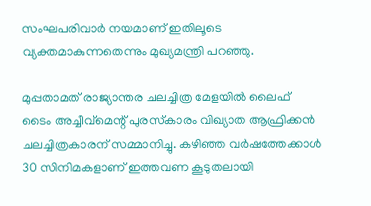സംഘപരിവാര്‍ നയമാണ് ഇതിലൂടെ വ്യക്തമാകുന്നതെന്നും മുഖ്യമന്ത്രി പറഞ്ഞു.

മുപ്പതാമത് രാജ്യാന്തര ചലച്ചിത്ര മേളയില്‍ ലൈഫ് ടൈം അച്ചീവ്‌മെന്റ് പുരസ്‌കാരം വിഖ്യാത ആഫ്രിക്കന്‍ ചലച്ചിത്രകാരന് സമ്മാനിച്ചു. കഴിഞ്ഞ വര്‍ഷത്തേക്കാള്‍ 30 സിനിമകളാണ് ഇത്തവണ കൂടുതലായി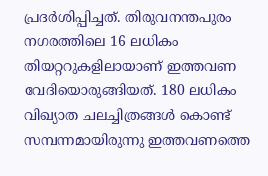പ്രദര്‍ശിപ്പിച്ചത്. തിരുവനന്തപുരം നഗരത്തിലെ 16 ലധികം തിയറ്ററുകളിലായാണ് ഇത്തവണ വേദിയൊരുങ്ങിയത്. 180 ലധികം വിഖ്യാത ചലച്ചിത്രങ്ങള്‍ കൊണ്ട് സമ്പന്നമായിരുന്നു ഇത്തവണത്തെ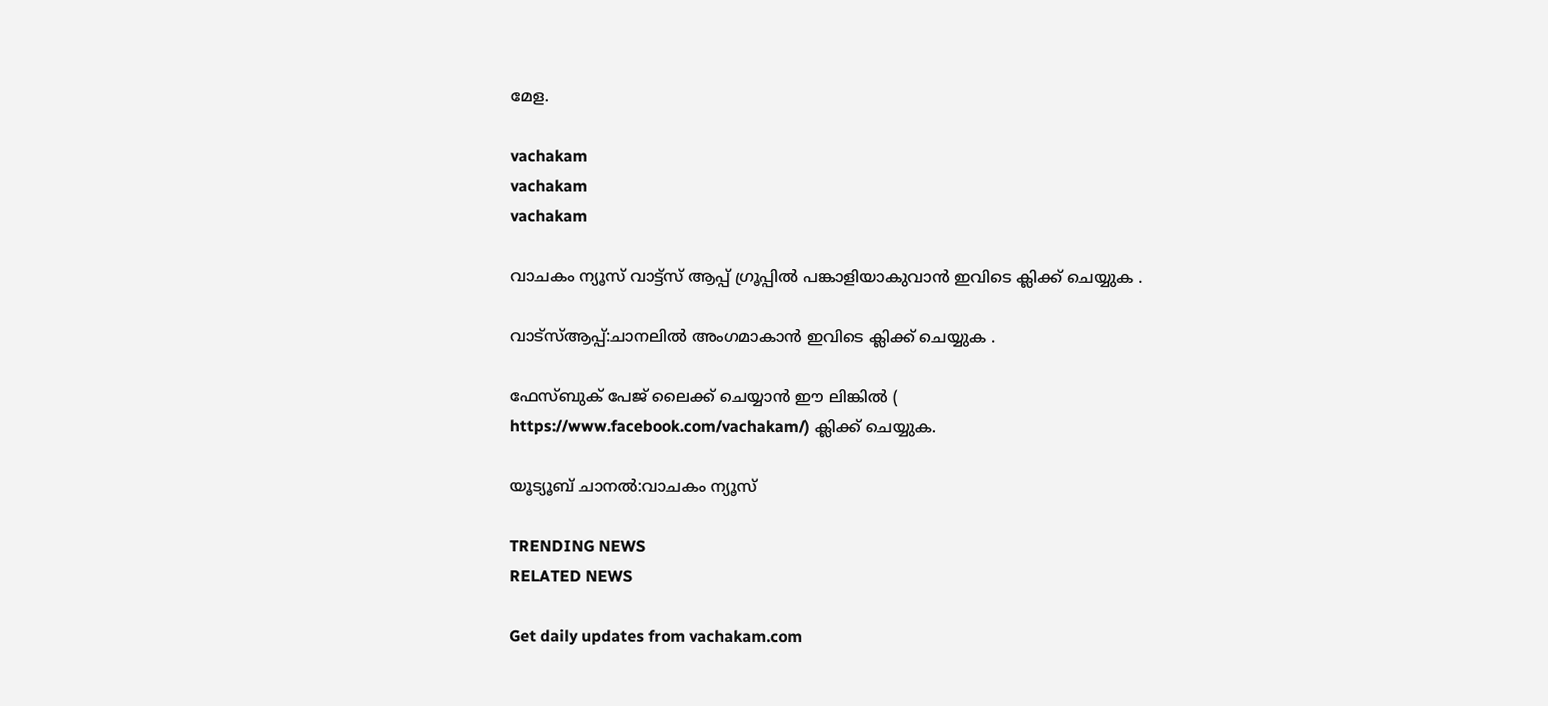മേള.

vachakam
vachakam
vachakam

വാചകം ന്യൂസ് വാട്ട്സ് ആപ്പ് ഗ്രൂപ്പിൽ പങ്കാളിയാകുവാൻ ഇവിടെ ക്ലിക്ക് ചെയ്യുക .

വാട്സ്ആപ്പ്:ചാനലിൽ അംഗമാകാൻ ഇവിടെ ക്ലിക്ക് ചെയ്യുക .

ഫേസ്ബുക് പേജ് ലൈക്ക് ചെയ്യാൻ ഈ ലിങ്കിൽ (
https://www.facebook.com/vachakam/) ക്ലിക്ക് ചെയ്യുക.

യൂട്യൂബ് ചാനൽ:വാചകം ന്യൂസ്

TRENDING NEWS
RELATED NEWS

Get daily updates from vachakam.com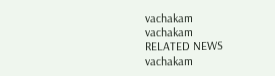vachakam
vachakam
RELATED NEWS
vachakam